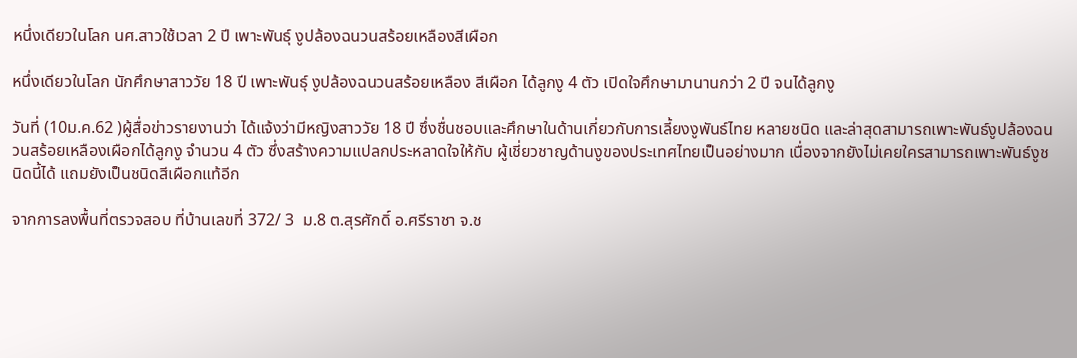หนึ่งเดียวในโลก นศ.สาวใช้เวลา 2 ปี เพาะพันธุ์ งูปล้องฉนวนสร้อยเหลืองสีเผือก

หนึ่งเดียวในโลก นักศึกษาสาววัย 18 ปี เพาะพันธุ์ งูปล้องฉนวนสร้อยเหลือง สีเผือก ได้ลูกงู 4 ตัว เปิดใจศึกษามานานกว่า 2 ปี จนได้ลูกงู

วันที่ (10ม.ค.62 )ผู้สื่อข่าวรายงานว่า ได้แจ้งว่ามีหญิงสาววัย 18 ปี ซึ่งชื่นชอบและศึกษาในด้านเกี่ยวกับการเลี้ยงงูพันธ์ไทย หลายชนิด และล่าสุดสามารถเพาะพันธ์งูปล้องฉนวนสร้อยเหลืองเผือกได้ลูกงู จำนวน 4 ตัว ซึ่งสร้างความแปลกประหลาดใจให้กับ ผู้เชี่ยวชาญด้านงูของประเทศไทยเป็นอย่างมาก เนื่องจากยังไม่เคยใครสามารถเพาะพันธ์งูชนิดนี้ได้ แถมยังเป็นชนิดสีเผือกแท้อีก

จากการลงพื้นที่ตรวจสอบ ที่บ้านเลขที่ 372/ 3  ม.8 ต.สุรศักดิ์ อ.ศรีราชา จ.ช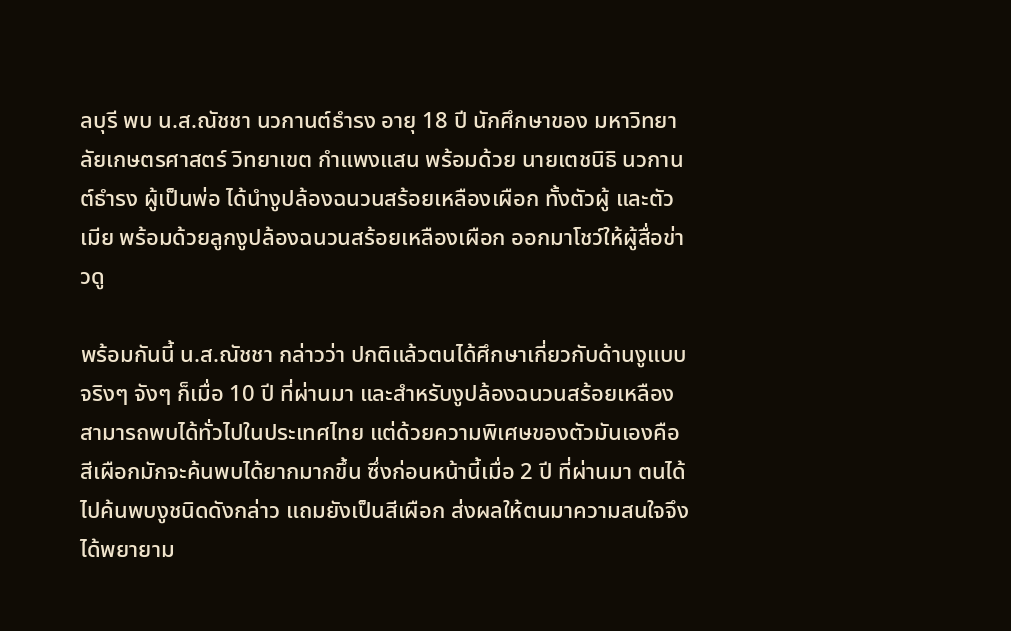ลบุรี พบ น.ส.ณัชชา นวกานต์ธำรง อายุ 18 ปี นักศึกษาของ มหาวิทยาลัยเกษตรศาสตร์ วิทยาเขต กำแพงแสน พร้อมด้วย นายเตชนิธิ นวกานต์ธำรง ผู้เป็นพ่อ ได้นำงูปล้องฉนวนสร้อยเหลืองเผือก ทั้งตัวผู้ และตัวเมีย พร้อมด้วยลูกงูปล้องฉนวนสร้อยเหลืองเผือก ออกมาโชว์ให้ผู้สื่อข่าวดู

พร้อมกันนี้ น.ส.ณัชชา กล่าวว่า ปกติแล้วตนได้ศึกษาเกี่ยวกับด้านงูแบบจริงๆ จังๆ ก็เมื่อ 10 ปี ที่ผ่านมา และสำหรับงูปล้องฉนวนสร้อยเหลือง สามารถพบได้ทั่วไปในประเทศไทย แต่ด้วยความพิเศษของตัวมันเองคือสีเผือกมักจะค้นพบได้ยากมากขึ้น ซึ่งก่อนหน้านี้เมื่อ 2 ปี ที่ผ่านมา ตนได้ไปค้นพบงูชนิดดังกล่าว แถมยังเป็นสีเผือก ส่งผลให้ตนมาความสนใจจึงได้พยายาม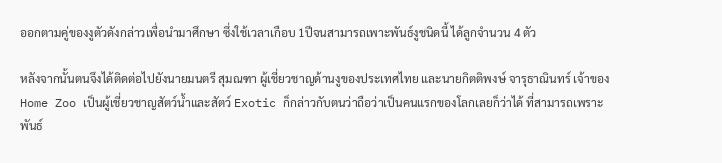ออกตามคู่ของงูตัวดังกล่าวเพื่อนำมาศึกษา ซึ่งใช้เวลาเกือบ 1ปีจนสามารถเพาะพันธ์งูชนิดนี้ ได้ลูกจำนวน 4 ตัว

หลังจากนั้นตนจึงได้ติดต่อไปยังนายมนตรี สุมณฑา ผู้เชี่ยวชาญด้านงูของประเทศไทย และนายกิตติพงษ์ จารุธาณินทร์ เจ้าของ Home Zoo เป็นผู้เชี่ยวชาญสัตว์น้ำและสัตว์ Exotic ก็กล่าวกับตนว่าถือว่าเป็นคนแรกของโลกเลยก็ว่าได้ ที่สามารถเพราะพันธ์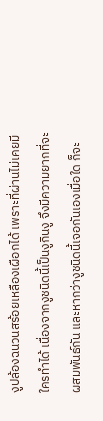งูปล้องฉนวนสร้อยเหลืองเผือกได้ เพราะที่ผ่านไม่เคยมีใครทำได้ เนื่องจากงูชนิดนี้เป็นงูกินงู จึงมีความยากที่จะผสมพันธ์กัน และหากว่างูชนิดนี้เจอกันเองเมื่อใด ก็จะ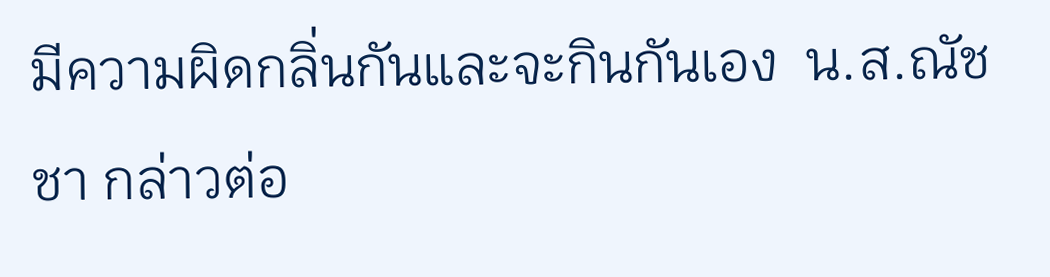มีความผิดกลิ่นกันและจะกินกันเอง  น.ส.ณัชชา กล่าวต่อ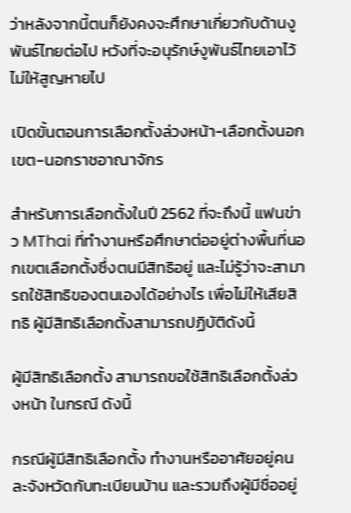ว่าหลังจากนี้ตนก็ยังคงจะศึกษาเกี่ยวกับด้านงูพันธ์ไทยต่อไป หวังที่จะอนุรักษ์งูพันธ์ไทยเอาไว้ ไม่ให้สูญหายไป

เปิดขั้นตอนการเลือกตั้งล่วงหน้า-เลือกตั้งนอกเขต-นอกราชอาณาจักร

สำหรับการเลือกตั้งในปี 2562 ที่จะถึงนี้ แฟนข่าว MThai ที่ทำงานหรือศึกษาต่ออยู่ต่างพื้นที่นอกเขตเลือกตั้งซึ่งตนมีสิทธิอยู่ และไม่รู้ว่าจะสามารถใช้สิทธิของตนเองได้อย่างไร เพื่อไม่ให้เสียสิทธิ ผู้มีสิทธิเลือกตั้งสามารถปฏิบัติดังนี้

ผู้มีสิทธิเลือกตั้ง สามารถขอใช้สิทธิเลือกตั้งล่วงหน้า ในกรณี ดังนี้

กรณีผู้มีสิทธิเลือกตั้ง ทำงานหรืออาศัยอยู่คนละจังหวัดกับทะเบียนบ้าน และรวมถึงผู้มีชื่ออยู่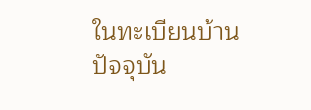ในทะเบียนบ้านปัจจุบัน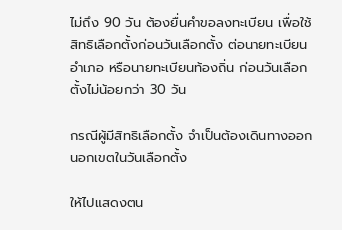ไม่ถึง 90 วัน ต้องยื่นคำขอลงทะเบียน เพื่อใช้สิทธิเลือกตั้งก่อนวันเลือกตั้ง ต่อนายทะเบียนอำเภอ หรือนายทะเบียนท้องถิ่น ก่อนวันเลือกตั้งไม่น้อยกว่า 30 วัน

กรณีผู้มีสิทธิเลือกตั้ง จำเป็นต้องเดินทางออกนอกเขตในวันเลือกตั้ง

ให้ไปแสดงตน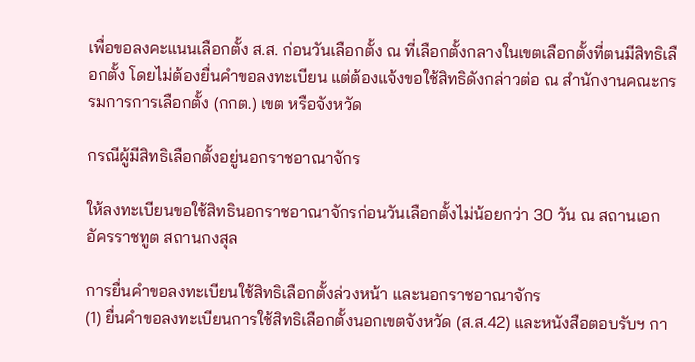เพื่อขอลงคะแนนเลือกตั้ง ส.ส. ก่อนวันเลือกตั้ง ณ ที่เลือกตั้งกลางในเขตเลือกตั้งที่ตนมีสิทธิเลือกตั้ง โดยไม่ต้องยื่นคำขอลงทะเบียน แต่ต้องแจ้งขอใช้สิทธิดังกล่าวต่อ ณ สำนักงานคณะกรรมการการเลือกตั้ง (กกต.) เขต หรือจังหวัด

กรณีผู้มีสิทธิเลือกตั้งอยู่นอกราชอาณาจักร

ให้ลงทะเบียนขอใช้สิทธินอกราชอาณาจักรก่อนวันเลือกตั้งไม่น้อยกว่า 30 วัน ณ สถานเอกอัครราชทูต สถานกงสุล

การยื่นคำขอลงทะเบียนใช้สิทธิเลือกตั้งล่วงหน้า และนอกราชอาณาจักร
(1) ยื่นคำขอลงทะเบียนการใช้สิทธิเลือกตั้งนอกเขตจังหวัด (ส.ส.42) และหนังสือตอบรับฯ กา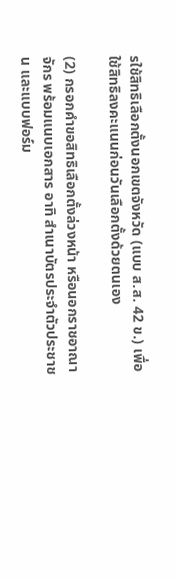รใช้สิทธิเลือกตั้งนอกเขตจังหวัด (แบบ ส.ส. 42 ข.) เพื่อใช้สิทธิลงคะแนนก่อนวันเลือกตั้งด้วยตนเอง

(2) กรอกคำขอสิทธิเลือกตั้งล่วงหน้า หรือนอกราชอาณาจักร พร้อมแนบเอกสาร อาทิ สำเนาบัตรประจำตัวประชาชน และแบบฟอร์ม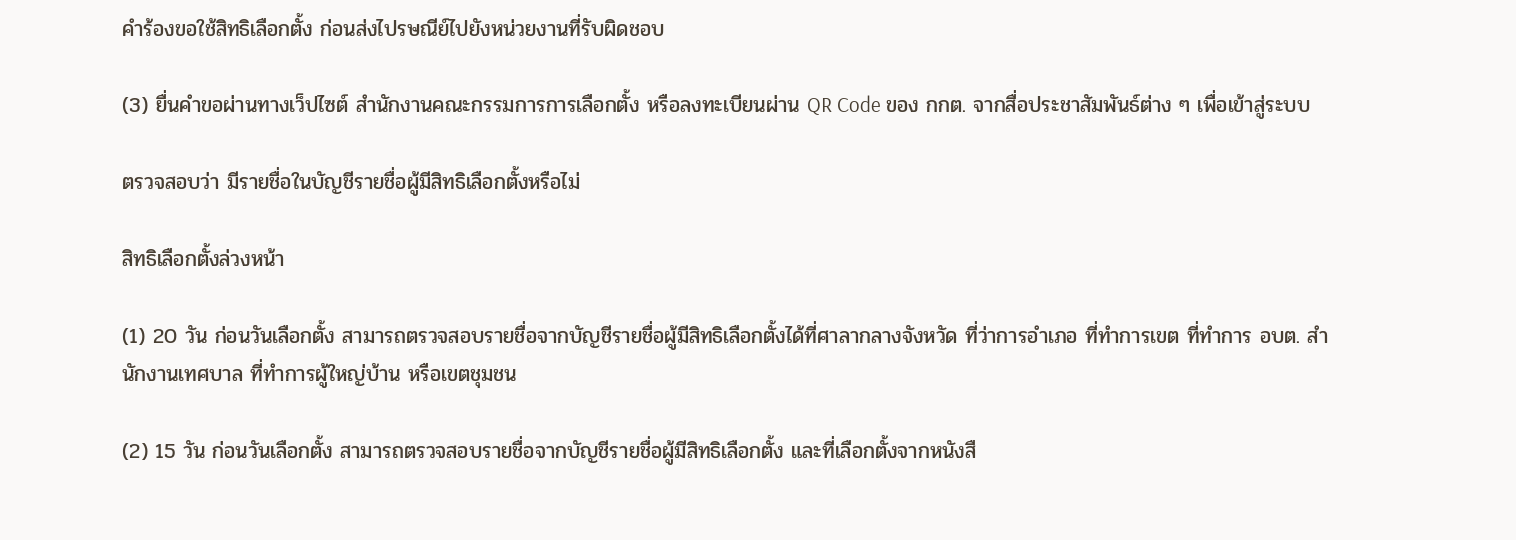คำร้องขอใช้สิทธิเลือกตั้ง ก่อนส่งไปรษณีย์ไปยังหน่วยงานที่รับผิดชอบ

(3) ยื่นคำขอผ่านทางเว็ปไซต์ สำนักงานคณะกรรมการการเลือกตั้ง หรือลงทะเบียนผ่าน QR Code ของ กกต. จากสื่อประชาสัมพันธ์ต่าง ๆ เพื่อเข้าสู่ระบบ

ตรวจสอบว่า มีรายชื่อในบัญชีรายชื่อผู้มีสิทธิเลือกตั้งหรือไม่

สิทธิเลือกตั้งล่วงหน้า

(1) 20 วัน ก่อนวันเลือกตั้ง สามารถตรวจสอบรายชื่อจากบัญชีรายชื่อผู้มีสิทธิเลือกตั้งได้ที่ศาลากลางจังหวัด ที่ว่าการอำเภอ ที่ทำการเขต ที่ทำการ อบต. สำนักงานเทศบาล ที่ทำการผู้ใหญ่บ้าน หรือเขตชุมชน

(2) 15 วัน ก่อนวันเลือกตั้ง สามารถตรวจสอบรายชื่อจากบัญชีรายชื่อผู้มีสิทธิเลือกตั้ง และที่เลือกตั้งจากหนังสื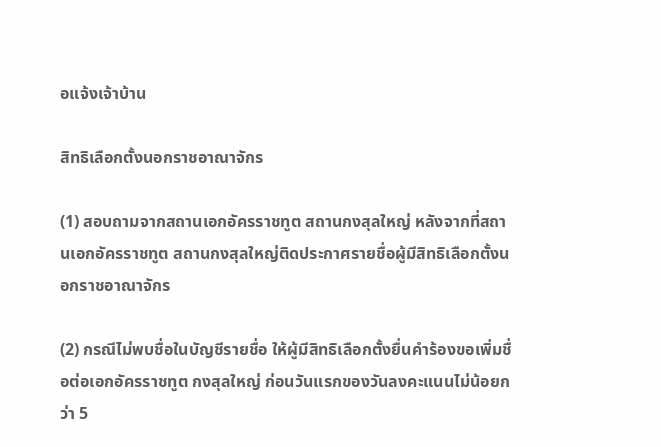อแจ้งเจ้าบ้าน

สิทธิเลือกตั้งนอกราชอาณาจักร

(1) สอบถามจากสถานเอกอัครราชทูต สถานกงสุลใหญ่ หลังจากที่สถานเอกอัครราชทูต สถานกงสุลใหญ่ติดประกาศรายชื่อผู้มีสิทธิเลือกตั้งนอกราชอาณาจักร

(2) กรณีไม่พบชื่อในบัญชีรายชื่อ ให้ผู้มีสิทธิเลือกตั้งยื่นคำร้องขอเพิ่มชื่อต่อเอกอัครราชทูต กงสุลใหญ่ ก่อนวันแรกของวันลงคะแนนไม่น้อยกว่า 5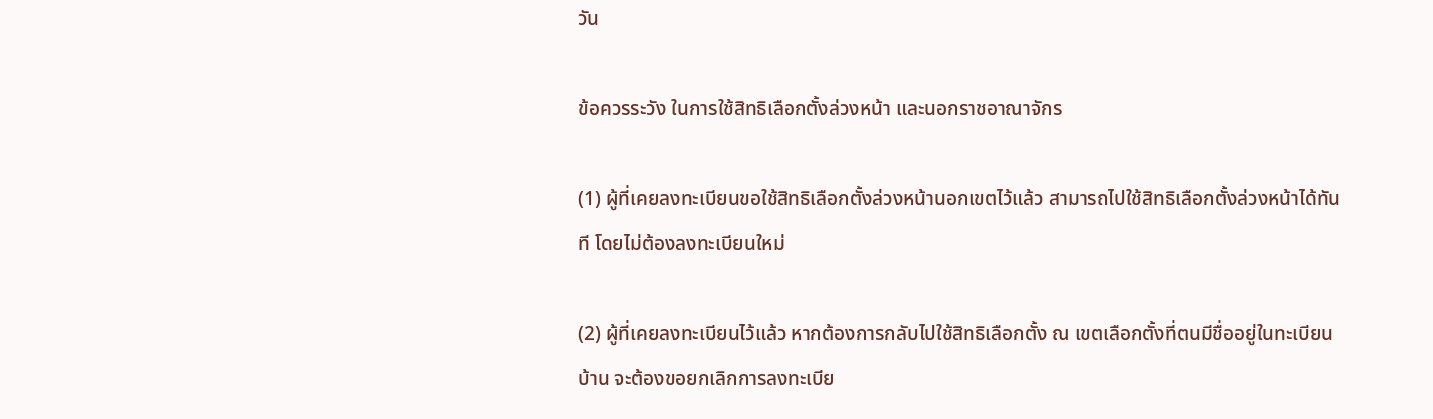วัน

ข้อควรระวัง ในการใช้สิทธิเลือกตั้งล่วงหน้า และนอกราชอาณาจักร

(1) ผู้ที่เคยลงทะเบียนขอใช้สิทธิเลือกตั้งล่วงหน้านอกเขตไว้แล้ว สามารถไปใช้สิทธิเลือกตั้งล่วงหน้าได้ทันที โดยไม่ต้องลงทะเบียนใหม่

(2) ผู้ที่เคยลงทะเบียนไว้แล้ว หากต้องการกลับไปใช้สิทธิเลือกตั้ง ณ เขตเลือกตั้งที่ตนมีชื่ออยู่ในทะเบียนบ้าน จะต้องขอยกเลิกการลงทะเบีย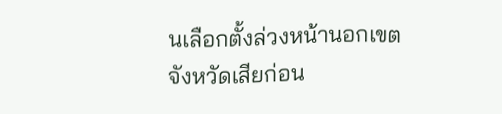นเลือกตั้งล่วงหน้านอกเขตจังหวัดเสียก่อน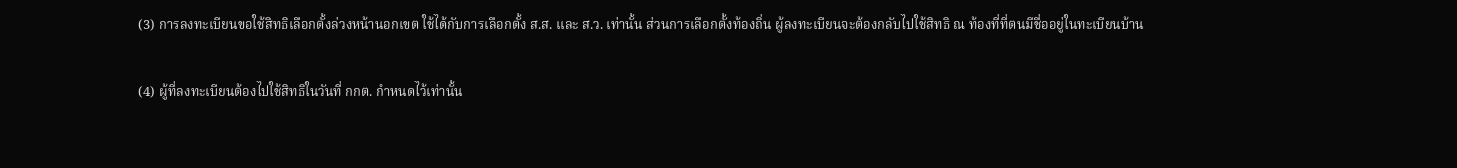(3) การลงทะเบียนขอใช้สิทธิเลือกตั้งล่วงหน้านอกเขต ใช้ได้กับการเลือกตั้ง ส.ส. และ ส.ว. เท่านั้น ส่วนการเลือกตั้งท้องถิ่น ผู้ลงทะเบียนจะต้องกลับไปใช้สิทธิ ณ ท้องที่ที่ตนมีชื่ออยู่ในทะเบียนบ้าน

(4) ผู้ที่ลงทะเบียนต้องไปใช้สิทธิในวันที่ กกต. กำหนดไว้เท่านั้น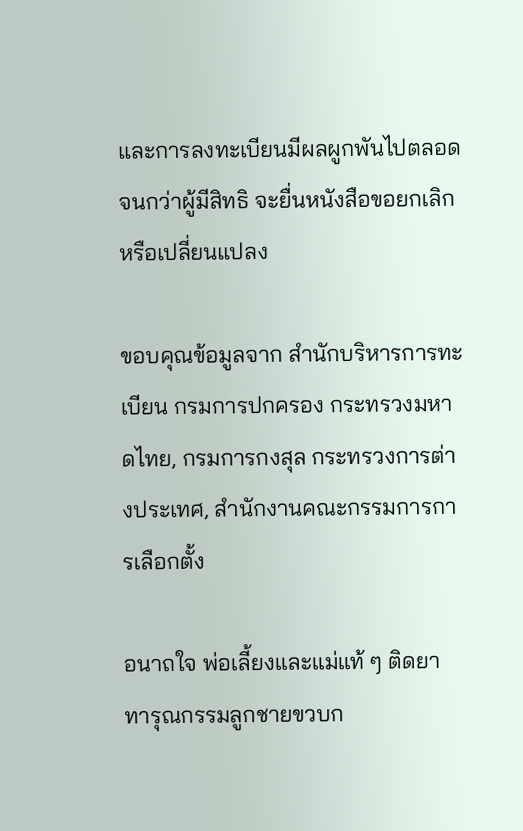และการลงทะเบียนมีผลผูกพันไปตลอดจนกว่าผู้มีสิทธิ จะยื่นหนังสือขอยกเลิกหรือเปลี่ยนแปลง

ขอบคุณข้อมูลจาก สำนักบริหารการทะเบียน กรมการปกครอง กระทรวงมหาดไทย, กรมการกงสุล กระทรวงการต่างประเทศ, สำนักงานคณะกรรมการการเลือกตั้ง

อนาถใจ พ่อเลี้ยงและแม่แท้ ๆ ติดยา ทารุณกรรมลูกชายขวบก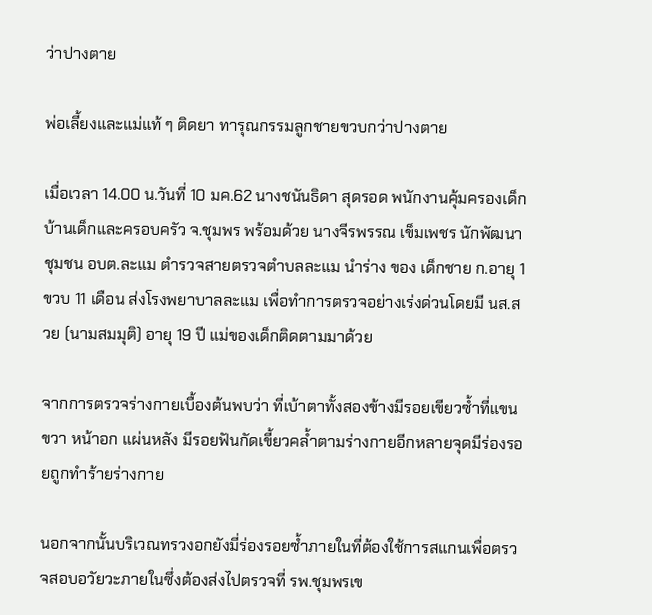ว่าปางตาย

พ่อเลี้ยงและแม่แท้ ๆ ติดยา ทารุณกรรมลูกชายขวบกว่าปางตาย

เมื่อเวลา 14.00 น.วันที่ 10 มค.62 นางชนันธิดา สุดรอด พนักงานคุ้มครองเด็กบ้านเด็กและครอบครัว จ.ชุมพร พร้อมด้วย นางจีรพรรณ เข็มเพชร นักพัฒนาชุมชน อบต.ละแม ตำรวจสายตรวจตำบลละแม นำร่าง ของ เด็กชาย ก.อายุ 1 ขวบ 11 เดือน ส่งโรงพยาบาลละแม เพื่อทำการตรวจอย่างเร่งด่วนโดยมี นส.สวย (นามสมมุติ) อายุ 19 ปี แม่ของเด็กติดตามมาด้วย

จากการตรวจร่างกายเบื้องต้นพบว่า ที่เบ้าตาทั้งสองข้างมีรอยเขียวซ้ำที่แขนขวา หน้าอก แผ่นหลัง มีรอยฟันกัดเขี้ยวคล้ำตามร่างกายอีกหลายจุดมีร่องรอยถูกทำร้ายร่างกาย

นอกจากนั้นบริเวณทรวงอกยังมี่ร่องรอยซ้ำภายในที่ต้องใช้การสแกนเพื่อตรวจสอบอวัยวะภายในซึ่งต้องส่งไปตรวจที่ รพ.ชุมพรเข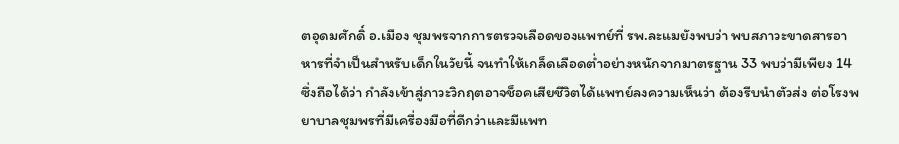ตอุดมศักดิ์ อ.เมือง ชุมพรจากการตรวจเลือดของแพทย์ที่ รพ.ละแมยังพบว่า พบสภาวะขาดสารอาหารที่จำเป็นสำหรับเด็กในวัยนี้ จนทำให้เกล็ดเลือดต่ำอย่างหนักจากมาตรฐาน 33 พบว่ามีเพียง 14 ซึ่งถือได้ว่า กำลังเข้าสู่ภาวะวิกฤตอาจช็อคเสียชีวิตได้แพทย์ลงความเห็นว่า ต้องรีบนำตัวส่ง ต่อโรงพยาบาลชุมพรที่มีเครื่องมือที่ดีกว่าและมีแพท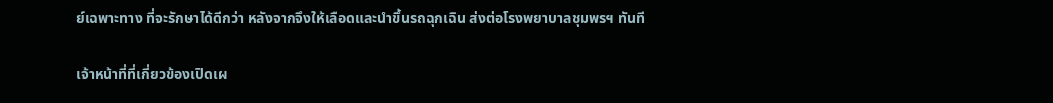ย์เฉพาะทาง ที่จะรักษาได้ดีกว่า หลังจากจึงให้เลือดและนำขึ้นรถฉุกเฉิน ส่งต่อโรงพยาบาลชุมพรฯ ทันที

เจ้าหน้าที่ที่เกี่ยวข้องเปิดเผ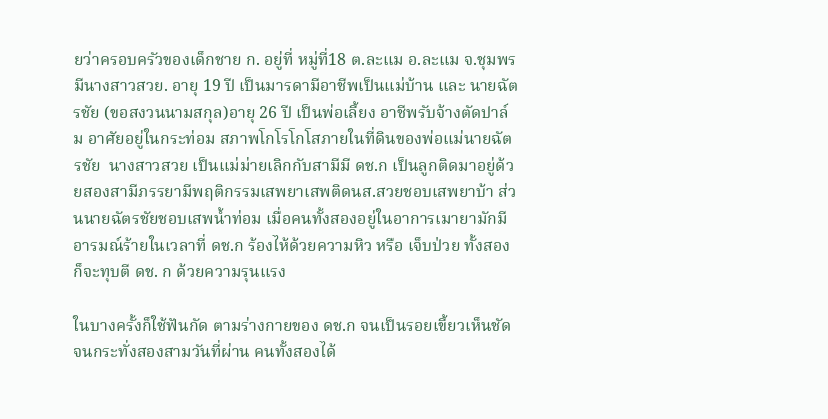ยว่าครอบครัวของเด็กชาย ก. อยู่ที่ หมู่ที่18 ต.ละแม อ.ละแม จ.ชุมพร มีนางสาวสวย. อายุ 19 ปี เป็นมารดามีอาชีพเป็นแม่บ้าน และ นายฉัตรชัย (ขอสงวนนามสกุล)อายุ 26 ปี เป็นพ่อเลี้ยง อาชีพรับจ้างตัดปาล์ม อาศัยอยู่ในกระท่อม สภาพโกโรโกโสภายในที่ดินของพ่อแม่นายฉัตรชัย  นางสาวสวย เป็นแม่ม่ายเลิกกับสามีมี ดช.ก เป็นลูกติดมาอยู่ด้วยสองสามีภรรยามีพฤติกรรมเสพยาเสพติดนส.สวยชอบเสพยาบ้า ส่วนนายฉัตรชัยชอบเสพน้ำท่อม เมื่อคนทั้งสองอยู่ในอาการเมายามักมีอารมณ์ร้ายในเวลาที่ ดช.ก ร้องไห้ด้วยความหิว หรือ เจ็บป่วย ทั้งสองก็จะทุบตี ดช. ก ด้วยความรุนแรง

ในบางครั้งก็ใช้ฟันกัด ตามร่างกายของ ดช.ก จนเป็นรอยเขี้ยวเห็นชัด จนกระทั่งสองสามวันที่ผ่าน คนทั้งสองได้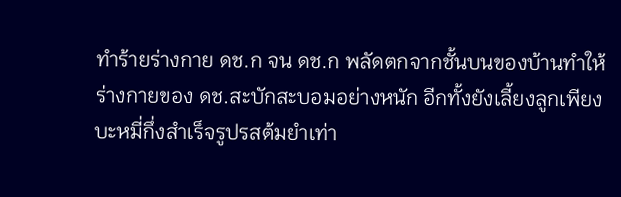ทำร้ายร่างกาย ดช.ก จน ดช.ก พลัดตกจากชั้นบนของบ้านทำให้ร่างกายของ ดช.สะบักสะบอมอย่างหนัก อีกทั้งยังเลี้ยงลูกเพียงบะหมี่กึ่งสำเร็จรูปรสต้มยำเท่า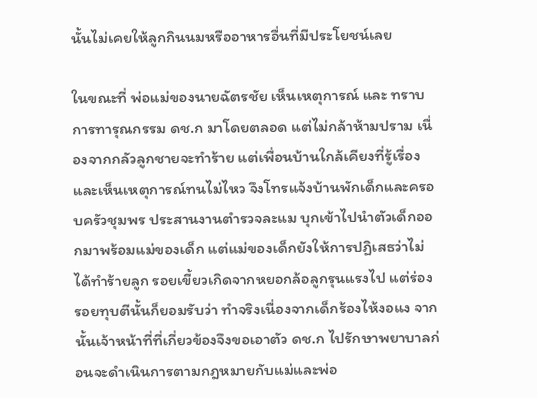นั้นไม่เคยให้ลูกกินนมหรืออาหารอื่นที่มีประโยชน์เลย

ในขณะที่ พ่อแม่ของนายฉัตรชัย เห็นเหตุการณ์ และ ทราบการทารุณกรรม ดช.ก มาโดยตลอด แต่ไม่กล้าห้ามปราม เนื่องจากกลัวลูกชายจะทำร้าย แต่เพื่อนบ้านใกล้เคียงที่รู้เรื่องและเห็นเหตุการณ์ทนไม่ไหว จึงโทรแจ้งบ้านพักเด็กและครอบครัวชุมพร ประสานงานตำรวจละแม บุกเข้าไปนำตัวเด็กออกมาพร้อมแม่ของเด็ก แต่แม่ของเด็กยังให้การปฏิเสธว่าไม่ได้ทำร้ายลูก รอยเขี้ยวเกิดจากหยอกล้อลูกรุนแรงไป แต่ร่องรอยทุบตีนั้นก็ยอมรับว่า ทำจริงเนื่องจากเด็กร้องไห้งอแง จากนั้นเจ้าหน้าที่ที่เกี่ยวข้องจึงขอเอาตัว ดช.ก ไปรักษาพยาบาลก่อนจะดำเนินการตามกฎหมายกับแม่และพ่อ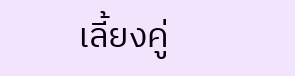เลี้ยงคู่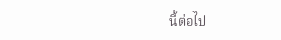นี้ต่อไป